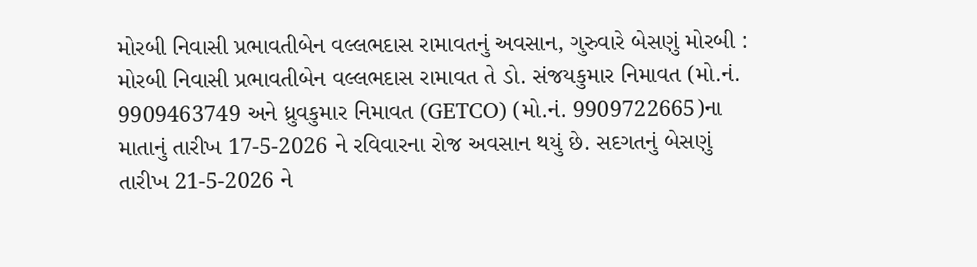મોરબી નિવાસી પ્રભાવતીબેન વલ્લભદાસ રામાવતનું અવસાન, ગુરુવારે બેસણું મોરબી : મોરબી નિવાસી પ્રભાવતીબેન વલ્લભદાસ રામાવત તે ડો. સંજયકુમાર નિમાવત (મો.નં. 9909463749 અને ધ્રુવકુમાર નિમાવત (GETCO) (મો.નં. 9909722665)ના માતાનું તારીખ 17-5-2026 ને રવિવારના રોજ અવસાન થયું છે. સદગતનું બેસણું તારીખ 21-5-2026 ને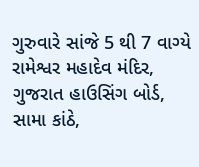ગુરુવારે સાંજે 5 થી 7 વાગ્યે રામેશ્વર મહાદેવ મંદિર, ગુજરાત હાઉસિંગ બોર્ડ, સામા કાંઠે,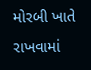મોરબી ખાતે રાખવામાં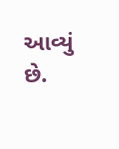આવ્યું છે.